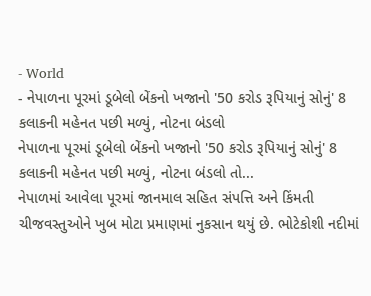- World
- નેપાળના પૂરમાં ડૂબેલો બેંકનો ખજાનો '50 કરોડ રૂપિયાનું સોનું' 8 કલાકની મહેનત પછી મળ્યું, નોટના બંડલો
નેપાળના પૂરમાં ડૂબેલો બેંકનો ખજાનો '50 કરોડ રૂપિયાનું સોનું' 8 કલાકની મહેનત પછી મળ્યું, નોટના બંડલો તો...
નેપાળમાં આવેલા પૂરમાં જાનમાલ સહિત સંપત્તિ અને કિંમતી ચીજવસ્તુઓને ખુબ મોટા પ્રમાણમાં નુકસાન થયું છે. ભોટેકોશી નદીમાં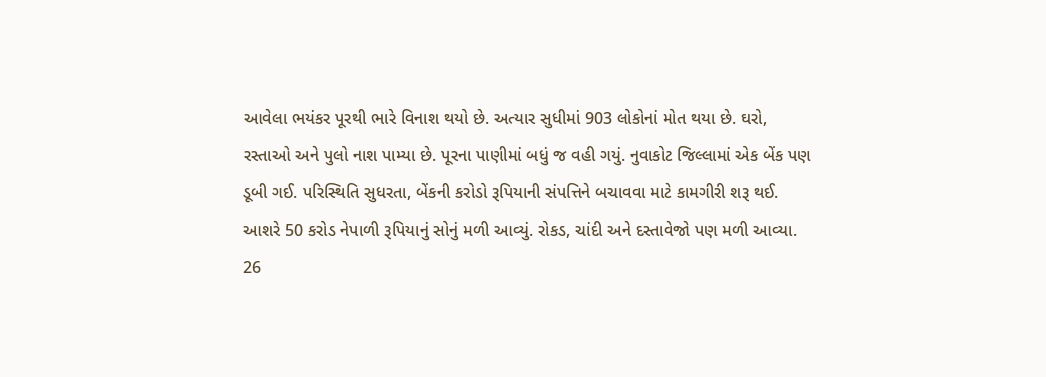આવેલા ભયંકર પૂરથી ભારે વિનાશ થયો છે. અત્યાર સુધીમાં 903 લોકોનાં મોત થયા છે. ઘરો, રસ્તાઓ અને પુલો નાશ પામ્યા છે. પૂરના પાણીમાં બધું જ વહી ગયું. નુવાકોટ જિલ્લામાં એક બેંક પણ ડૂબી ગઈ. પરિસ્થિતિ સુધરતા, બેંકની કરોડો રૂપિયાની સંપત્તિને બચાવવા માટે કામગીરી શરૂ થઈ. આશરે 50 કરોડ નેપાળી રૂપિયાનું સોનું મળી આવ્યું. રોકડ, ચાંદી અને દસ્તાવેજો પણ મળી આવ્યા.
26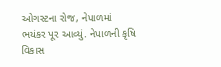ઓગસ્ટના રોજ, નેપાળમાં ભયંકર પૂર આવ્યું. નેપાળની કૃષિ વિકાસ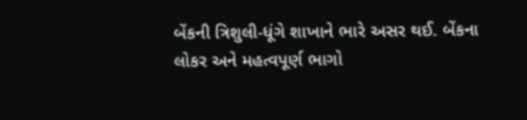બેંકની ત્રિશુલી-ધૂંગે શાખાને ભારે અસર થઈ. બેંકના લોકર અને મહત્વપૂર્ણ ભાગો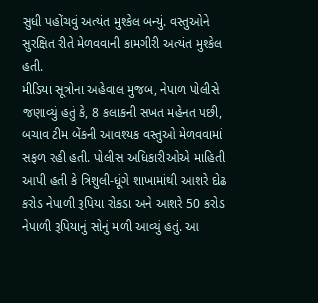સુધી પહોંચવું અત્યંત મુશ્કેલ બન્યું. વસ્તુઓને સુરક્ષિત રીતે મેળવવાની કામગીરી અત્યંત મુશ્કેલ હતી.
મીડિયા સૂત્રોના અહેવાલ મુજબ, નેપાળ પોલીસે જણાવ્યું હતું કે, 8 કલાકની સખત મહેનત પછી, બચાવ ટીમ બેંકની આવશ્યક વસ્તુઓ મેળવવામાં સફળ રહી હતી. પોલીસ અધિકારીઓએ માહિતી આપી હતી કે ત્રિશુલી-ધૂંગે શાખામાંથી આશરે દોઢ કરોડ નેપાળી રૂપિયા રોકડા અને આશરે 50 કરોડ નેપાળી રૂપિયાનું સોનું મળી આવ્યું હતું. આ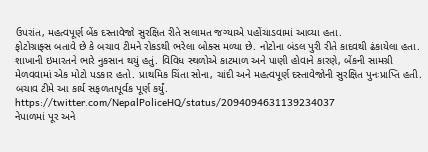ઉપરાંત, મહત્વપૂર્ણ બેંક દસ્તાવેજો સુરક્ષિત રીતે સલામત જગ્યાએ પહોંચાડવામાં આવ્યા હતા.
ફોટોગ્રાફ્સ બતાવે છે કે બચાવ ટીમને રોકડથી ભરેલા બોક્સ મળ્યા છે. નોટોના બંડલ પુરી રીતે કાદવથી ઢંકાયેલા હતા. શાખાની ઇમારતને ભારે નુકસાન થયું હતું. વિવિધ સ્થળોએ કાટમાળ અને પાણી હોવાને કારણે, બેંકની સામગ્રી મેળવવામાં એક મોટો પડકાર હતો. પ્રાથમિક ચિંતા સોના, ચાંદી અને મહત્વપૂર્ણ દસ્તાવેજોની સુરક્ષિત પુનઃપ્રાપ્તિ હતી. બચાવ ટીમે આ કાર્ય સફળતાપૂર્વક પૂર્ણ કર્યું.
https://twitter.com/NepalPoliceHQ/status/2094094631139234037
નેપાળમાં પૂર અને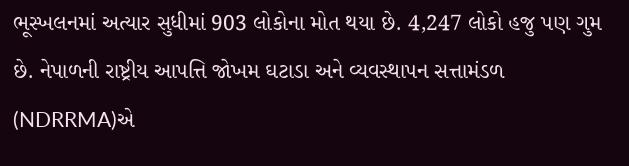ભૂસ્ખલનમાં અત્યાર સુધીમાં 903 લોકોના મોત થયા છે. 4,247 લોકો હજુ પણ ગુમ છે. નેપાળની રાષ્ટ્રીય આપત્તિ જોખમ ઘટાડા અને વ્યવસ્થાપન સત્તામંડળ (NDRRMA)એ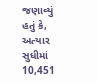જણાવ્યું હતું કે, અત્યાર સુધીમાં 10,451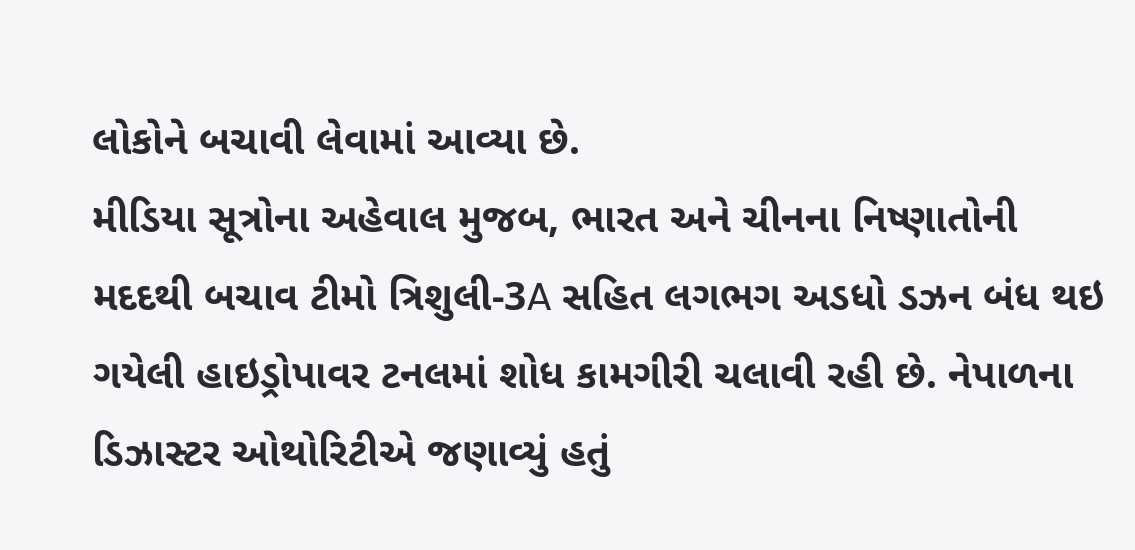લોકોને બચાવી લેવામાં આવ્યા છે.
મીડિયા સૂત્રોના અહેવાલ મુજબ, ભારત અને ચીનના નિષ્ણાતોની મદદથી બચાવ ટીમો ત્રિશુલી-3A સહિત લગભગ અડધો ડઝન બંધ થઇ ગયેલી હાઇડ્રોપાવર ટનલમાં શોધ કામગીરી ચલાવી રહી છે. નેપાળના ડિઝાસ્ટર ઓથોરિટીએ જણાવ્યું હતું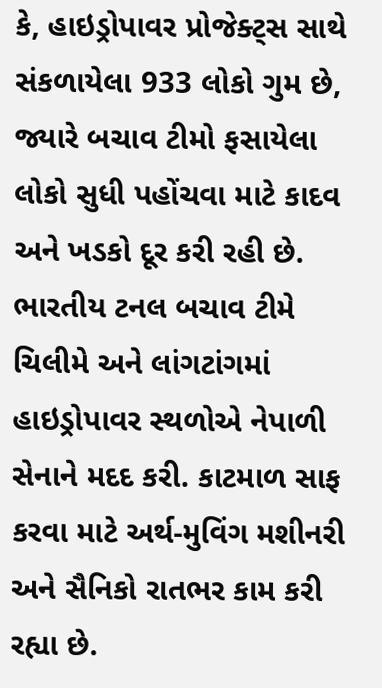કે, હાઇડ્રોપાવર પ્રોજેક્ટ્સ સાથે સંકળાયેલા 933 લોકો ગુમ છે, જ્યારે બચાવ ટીમો ફસાયેલા લોકો સુધી પહોંચવા માટે કાદવ અને ખડકો દૂર કરી રહી છે.
ભારતીય ટનલ બચાવ ટીમે ચિલીમે અને લાંગટાંગમાં હાઇડ્રોપાવર સ્થળોએ નેપાળી સેનાને મદદ કરી. કાટમાળ સાફ કરવા માટે અર્થ-મુવિંગ મશીનરી અને સૈનિકો રાતભર કામ કરી રહ્યા છે.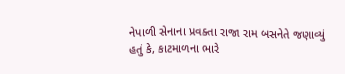નેપાળી સેનાના પ્રવક્તા રાજા રામ બસનેતે જણાવ્યું હતું કે, કાટમાળના ભારે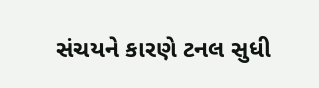સંચયને કારણે ટનલ સુધી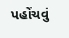પહોંચવું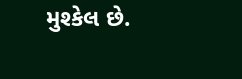મુશ્કેલ છે.